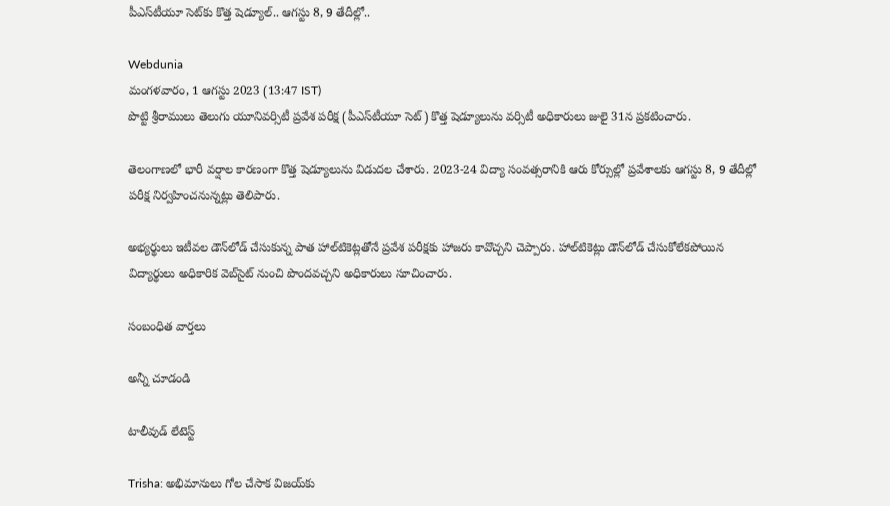పీఎస్‌టీయూ సెట్‌కు కొత్త షెడ్యూల్.. ఆగస్టు 8, 9 తేదీల్లో..

Webdunia
మంగళవారం, 1 ఆగస్టు 2023 (13:47 IST)
పొట్టి శ్రీరాములు తెలుగు యూనివర్సిటీ ప్రవేశ పరీక్ష (పీఎస్‌టీయూ సెట్) కొత్త షెడ్యూలును వర్సిటీ అధికారులు జులై 31న ప్రకటించారు.

తెలంగాణలో భారీ వర్షాల కారణంగా కొత్త షెడ్యూలును విడుదల చేశారు. 2023-24 విద్యా సంవత్సరానికి ఆరు కోర్సుల్లో ప్రవేశాలకు ఆగస్టు 8, 9 తేదీల్లో పరీక్ష నిర్వహించనున్నట్లు తెలిపారు.

అభ్యర్థులు ఇటీవల డౌన్‌లోడ్ చేసుకున్న పాత హాల్‌టికెట్లతోనే ప్రవేశ పరీక్షకు హాజరు కావొచ్చని చెప్పారు. హాల్‌టికెట్లు డౌన్‌లోడ్ చేసుకోలేకపోయిన విద్యార్థులు అధికారిక వెబ్‌సైట్ నుంచి పొందవచ్చని అధికారులు సూచించారు.

సంబంధిత వార్తలు

అన్నీ చూడండి

టాలీవుడ్ లేటెస్ట్

Trisha: అభిమానులు గోల చేసాక విజయ్‌కు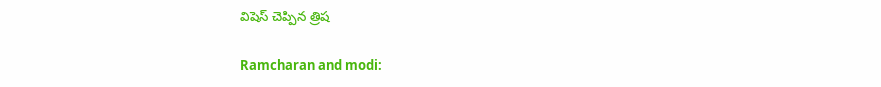విషెస్ చెప్పిన త్రిష

Ramcharan and modi: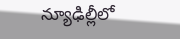న్యూఢిల్లీలో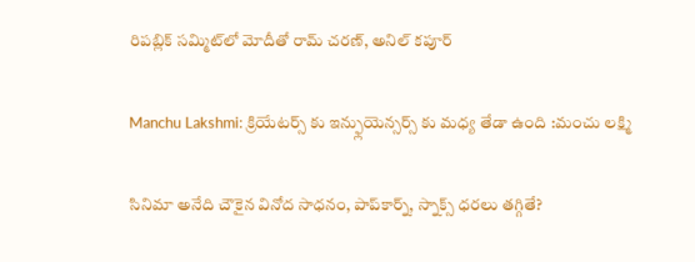రిపబ్లిక్ సమ్మిట్‌లో మోదీతో రామ్ చరణ్, అనిల్ కపూర్

Manchu Lakshmi: క్రియేటర్స్ కు ఇన్ఫ్లుయెన్సర్స్ కు మధ్య తేడా ఉంది :మంచు లక్ష్మి

సినిమా అనేది చౌకైన వినోద సాధనం, పాప్‌కార్న్, స్నాక్స్ ధరలు తగ్గితే?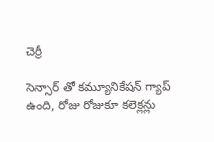చెర్రీ

సెన్సార్ తో కమ్యూనికేషన్ గ్యాప్ ఉంది, రోజు రోజుకూ కలెక్లన్లు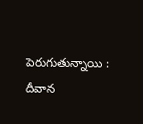పెరుగుతున్నాయి : దీవాన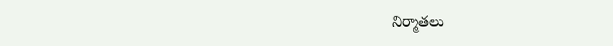నిర్మాతలు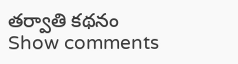తర్వాతి కథనం
Show comments